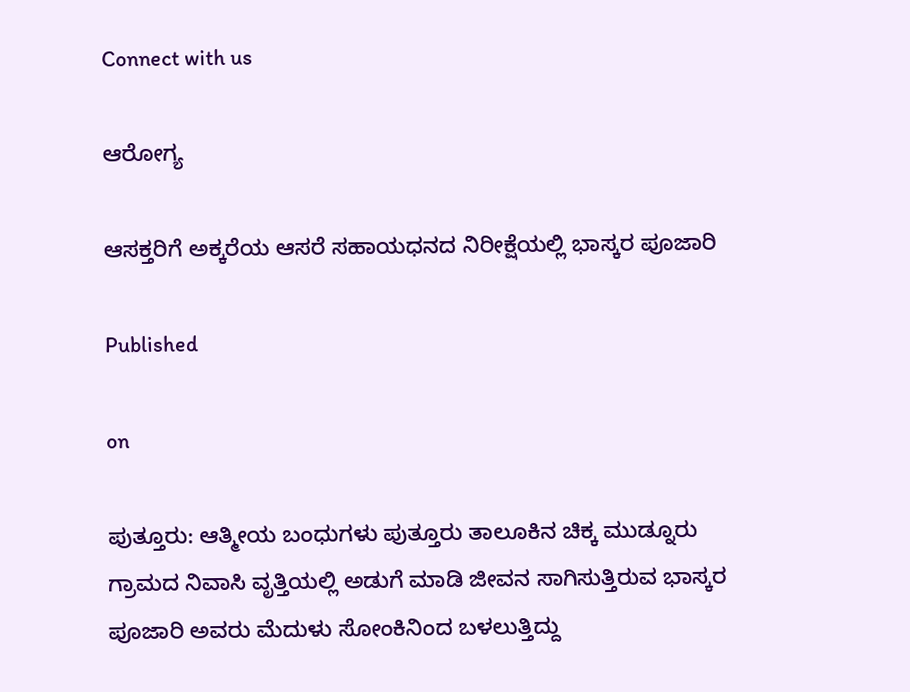Connect with us

ಆರೋಗ್ಯ

ಆಸಕ್ತರಿಗೆ ಅಕ್ಕರೆಯ ಆಸರೆ ಸಹಾಯಧನದ ನಿರೀಕ್ಷೆಯಲ್ಲಿ ಭಾಸ್ಕರ ಪೂಜಾರಿ

Published

on

ಪುತ್ತೂರು: ಆತ್ಮೀಯ ಬಂಧುಗಳು ಪುತ್ತೂರು ತಾಲೂಕಿನ ಚಿಕ್ಕ ಮುಡ್ನೂರು ಗ್ರಾಮದ ನಿವಾಸಿ ವೃತ್ತಿಯಲ್ಲಿ ಅಡುಗೆ ಮಾಡಿ ಜೀವನ ಸಾಗಿಸುತ್ತಿರುವ ಭಾಸ್ಕರ ಪೂಜಾರಿ ಅವರು ಮೆದುಳು ಸೋಂಕಿನಿಂದ ಬಳಲುತ್ತಿದ್ದು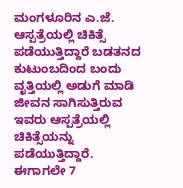ಮಂಗಳೂರಿನ ಎ.ಜೆ. ಆಸ್ಪತ್ರೆಯಲ್ಲಿ ಚಿಕಿತ್ಸೆ ಪಡೆಯುತ್ತಿದ್ದಾರೆ ಬಡತನದ ಕುಟುಂಬದಿಂದ ಬಂದು ವೃತ್ತಿಯಲ್ಲಿ ಅಡುಗೆ ಮಾಡಿ ಜೀವನ ಸಾಗಿಸುತ್ತಿರುವ ಇವರು ಆಸ್ಪತ್ರೆಯಲ್ಲಿ ಚಿಕಿತ್ಸೆಯನ್ನು ಪಡೆಯುತ್ತಿದ್ದಾರೆ. ಈಗಾಗಲೇ 7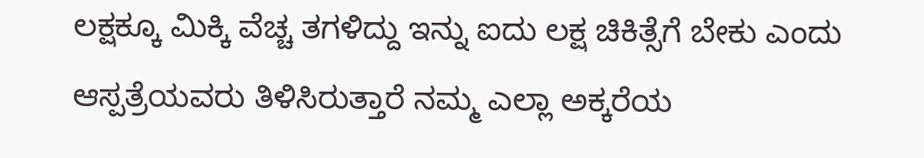ಲಕ್ಷಕ್ಕೂ ಮಿಕ್ಕಿ ವೆಚ್ಚ ತಗಳಿದ್ದು ಇನ್ನು ಐದು ಲಕ್ಷ ಚಿಕಿತ್ಸೆಗೆ ಬೇಕು ಎಂದು ಆಸ್ಪತ್ರೆಯವರು ತಿಳಿಸಿರುತ್ತಾರೆ ನಮ್ಮ ಎಲ್ಲಾ ಅಕ್ಕರೆಯ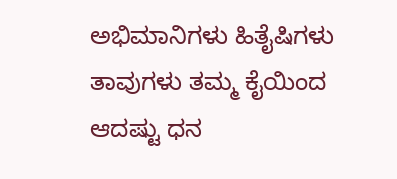ಅಭಿಮಾನಿಗಳು ಹಿತೈಷಿಗಳು ತಾವುಗಳು ತಮ್ಮ ಕೈಯಿಂದ ಆದಷ್ಟು ಧನ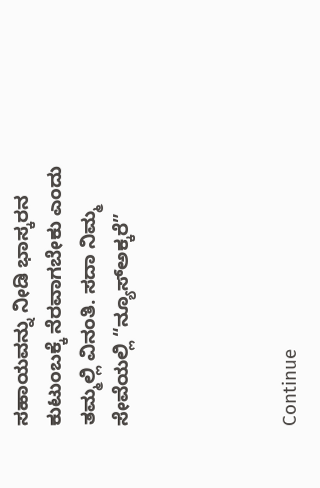ಸಹಾಯವನ್ನು ನೀಡಿ ಭಾಸ್ಕರನ ಕುಟುಂಬಕ್ಕೆ ನೆರವಾಗಬೇಕು ಎಂದು ತಮ್ಮಲ್ಲಿ ವಿನಂತಿ. ಸದಾ ನಿಮ್ಮ ಸೇವೆಯಲ್ಲಿ “ನ್ಯೂಸ್ಅಕ್ಕರೆ”




Continue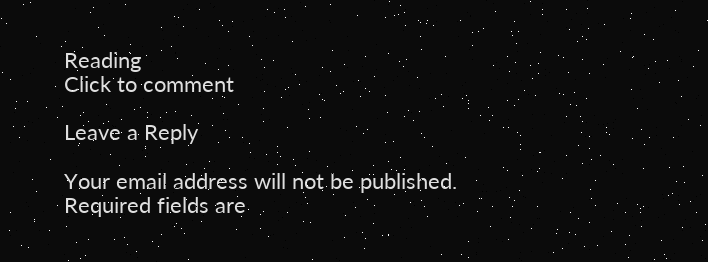Reading
Click to comment

Leave a Reply

Your email address will not be published. Required fields are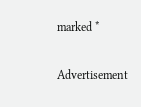marked *

Advertisement